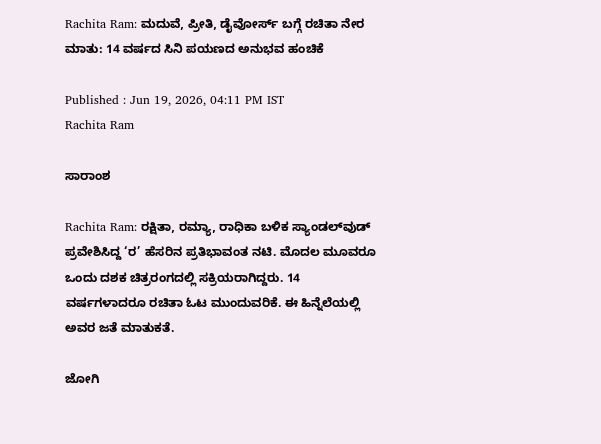Rachita Ram: ಮದುವೆ, ಪ್ರೀತಿ, ಡೈವೋರ್ಸ್ ಬಗ್ಗೆ ರಚಿತಾ ನೇರ ಮಾತು: 14 ವರ್ಷದ ಸಿನಿ ಪಯಣದ ಅನುಭವ ಹಂಚಿಕೆ

Published : Jun 19, 2026, 04:11 PM IST
Rachita Ram

ಸಾರಾಂಶ

Rachita Ram: ರಕ್ಷಿತಾ, ರಮ್ಯಾ, ರಾಧಿಕಾ ಬಳಿಕ ಸ್ಯಾಂಡಲ್‌ವುಡ್ ಪ್ರವೇಶಿಸಿದ್ದ ‘ರ’ ಹೆಸರಿನ ಪ್ರತಿಭಾವಂತ ನಟಿ. ಮೊದಲ ಮೂವರೂ ಒಂದು ದಶಕ ಚಿತ್ರರಂಗದಲ್ಲಿ ಸಕ್ರಿಯರಾಗಿದ್ದರು. 14 ವರ್ಷಗಳಾದರೂ ರಚಿತಾ ಓಟ ಮುಂದುವರಿಕೆ. ಈ ಹಿನ್ನೆಲೆಯಲ್ಲಿ ಅವರ ಜತೆ ಮಾತುಕತೆ.

ಜೋಗಿ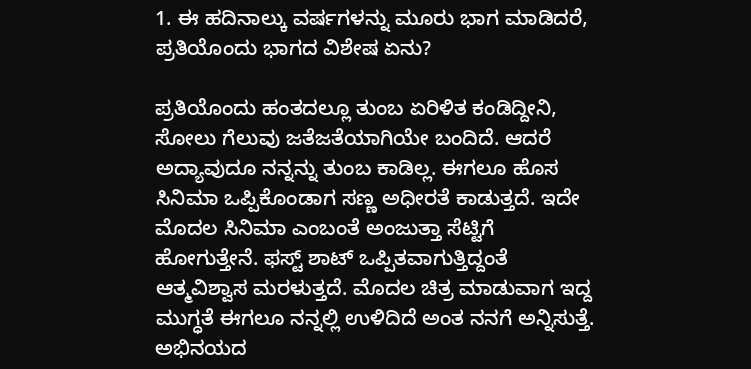1. ಈ ಹದಿನಾಲ್ಕು ವರ್ಷಗಳನ್ನು ಮೂರು ಭಾಗ ಮಾಡಿದರೆ, ಪ್ರತಿಯೊಂದು ಭಾಗದ ವಿಶೇಷ ಏನು?

ಪ್ರತಿಯೊಂದು ಹಂತದಲ್ಲೂ ತುಂಬ ಏರಿಳಿತ ಕಂಡಿದ್ದೀನಿ, ಸೋಲು ಗೆಲುವು ಜತೆಜತೆಯಾಗಿಯೇ ಬಂದಿದೆ. ಆದರೆ ಅದ್ಯಾವುದೂ ನನ್ನನ್ನು ತುಂಬ ಕಾಡಿಲ್ಲ. ಈಗಲೂ ಹೊಸ ಸಿನಿಮಾ ಒಪ್ಪಿಕೊಂಡಾಗ ಸಣ್ಣ ಅಧೀರತೆ ಕಾಡುತ್ತದೆ. ಇದೇ ಮೊದಲ ಸಿನಿಮಾ ಎಂಬಂತೆ ಅಂಜುತ್ತಾ ಸೆಟ್ಟಿಗೆ ಹೋಗುತ್ತೇನೆ. ಫಸ್ಟ್ ಶಾಟ್ ಒಪ್ಪಿತವಾಗುತ್ತಿದ್ದಂತೆ ಆತ್ಮವಿಶ್ವಾಸ ಮರಳುತ್ತದೆ. ಮೊದಲ ಚಿತ್ರ ಮಾಡುವಾಗ ಇದ್ದ ಮುಗ್ಧತೆ ಈಗಲೂ ನನ್ನಲ್ಲಿ ಉಳಿದಿದೆ ಅಂತ ನನಗೆ ಅನ್ನಿಸುತ್ತೆ. ಅಭಿನಯದ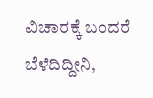ವಿಚಾರಕ್ಕೆ ಬಂದರೆ ಬೆಳೆದಿದ್ದೀನಿ,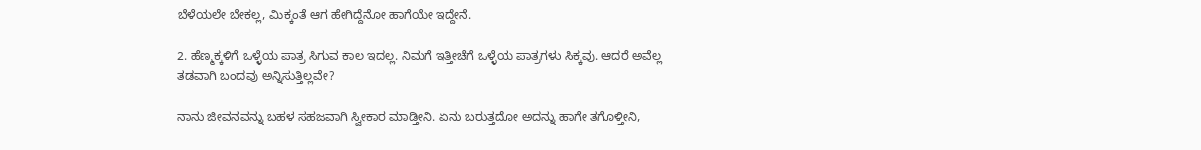ಬೆಳೆಯಲೇ ಬೇಕಲ್ಲ, ಮಿಕ್ಕಂತೆ ಆಗ ಹೇಗಿದ್ದೆನೋ ಹಾಗೆಯೇ ಇದ್ದೇನೆ.

2. ಹೆಣ್ಮಕ್ಕಳಿಗೆ ಒಳ್ಳೆಯ ಪಾತ್ರ ಸಿಗುವ ಕಾಲ ಇದಲ್ಲ. ನಿಮಗೆ ಇತ್ತೀಚೆಗೆ ಒಳ್ಳೆಯ ಪಾತ್ರಗಳು ಸಿಕ್ಕವು. ಆದರೆ ಅವೆಲ್ಲ ತಡವಾಗಿ ಬಂದವು ಅನ್ನಿಸುತ್ತಿಲ್ಲವೇ?

ನಾನು ಜೀವನವನ್ನು ಬಹಳ ಸಹಜವಾಗಿ ಸ್ವೀಕಾರ ಮಾಡ್ತೀನಿ. ಏನು ಬರುತ್ತದೋ ಅದನ್ನು ಹಾಗೇ ತಗೊಳ್ತೀನಿ,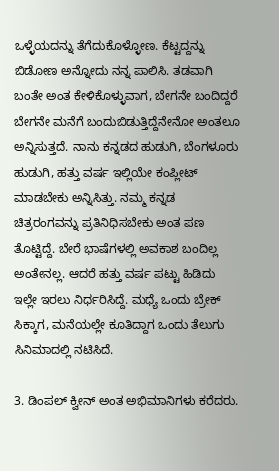ಒಳ್ಳೆಯದನ್ನು ತೆಗೆದುಕೊಳ್ಳೋಣ. ಕೆಟ್ಟದ್ದನ್ನು ಬಿಡೋಣ ಅನ್ನೋದು ನನ್ನ ಪಾಲಿಸಿ. ತಡವಾಗಿ ಬಂತೇ ಅಂತ ಕೇಳಿಕೊಳ್ಳುವಾಗ, ಬೇಗನೇ ಬಂದಿದ್ದರೆ ಬೇಗನೇ ಮನೆಗೆ ಬಂದುಬಿಡುತ್ತಿದ್ದೆನೇನೋ ಅಂತಲೂ ಅನ್ನಿಸುತ್ತದೆ. ನಾನು ಕನ್ನಡದ ಹುಡುಗಿ, ಬೆಂಗಳೂರು ಹುಡುಗಿ, ಹತ್ತು ವರ್ಷ ಇಲ್ಲಿಯೇ ಕಂಪ್ಲೀಟ್ ಮಾಡಬೇಕು ಅನ್ನಿಸಿತ್ತು. ನಮ್ಮ ಕನ್ನಡ ಚಿತ್ರರಂಗವನ್ನು ಪ್ರತಿನಿಧಿಸಬೇಕು ಅಂತ ಪಣ ತೊಟ್ಟಿದ್ದೆ. ಬೇರೆ ಭಾಷೆಗಳಲ್ಲಿ ಅವಕಾಶ ಬಂದಿಲ್ಲ ಅಂತೇನಲ್ಲ. ಆದರೆ ಹತ್ತು ವರ್ಷ ಪಟ್ಟು ಹಿಡಿದು ಇಲ್ಲೇ ಇರಲು ನಿರ್ಧರಿಸಿದ್ದೆ. ಮಧ್ಯೆ ಒಂದು ಬ್ರೇಕ್ ಸಿಕ್ಕಾಗ, ಮನೆಯಲ್ಲೇ ಕೂತಿದ್ದಾಗ ಒಂದು ತೆಲುಗು ಸಿನಿಮಾದಲ್ಲಿ ನಟಿಸಿದೆ.

3. ಡಿಂಪಲ್ ಕ್ವೀನ್ ಅಂತ ಅಭಿಮಾನಿಗಳು ಕರೆದರು.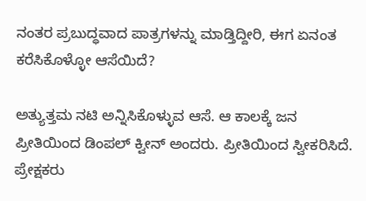ನಂತರ ಪ್ರಬುದ್ಧವಾದ ಪಾತ್ರಗಳನ್ನು ಮಾಡ್ತಿದ್ದೀರಿ, ಈಗ ಏನಂತ ಕರೆಸಿಕೊಳ್ಳೋ ಆಸೆಯಿದೆ?

ಅತ್ಯುತ್ತಮ ನಟಿ ಅನ್ನಿಸಿಕೊಳ್ಳುವ ಆಸೆ. ಆ ಕಾಲಕ್ಕೆ ಜನ ಪ್ರೀತಿಯಿಂದ ಡಿಂಪಲ್ ಕ್ವೀನ್ ಅಂದರು. ಪ್ರೀತಿಯಿಂದ ಸ್ವೀಕರಿಸಿದೆ. ಪ್ರೇಕ್ಷಕರು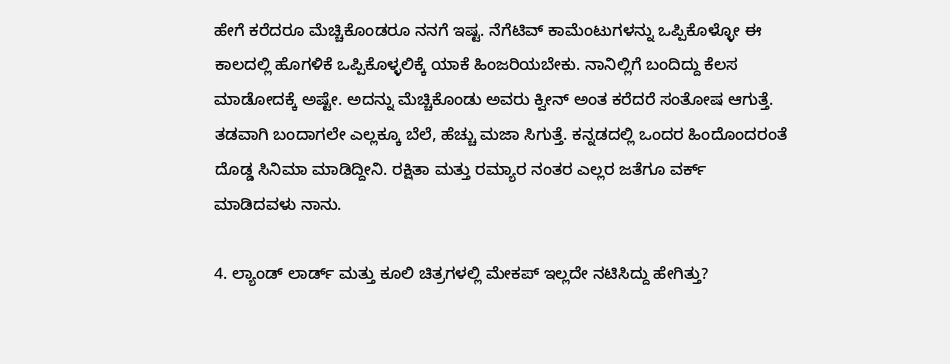ಹೇಗೆ ಕರೆದರೂ ಮೆಚ್ಚಿಕೊಂಡರೂ ನನಗೆ ಇಷ್ಟ. ನೆಗೆಟಿವ್ ಕಾಮೆಂಟುಗಳನ್ನು ಒಪ್ಪಿಕೊಳ್ಳೋ ಈ ಕಾಲದಲ್ಲಿ ಹೊಗಳಿಕೆ ಒಪ್ಪಿಕೊಳ್ಳಲಿಕ್ಕೆ ಯಾಕೆ ಹಿಂಜರಿಯಬೇಕು. ನಾನಿಲ್ಲಿಗೆ ಬಂದಿದ್ದು ಕೆಲಸ ಮಾಡೋದಕ್ಕೆ ಅಷ್ಟೇ. ಅದನ್ನು ಮೆಚ್ಚಿಕೊಂಡು ಅವರು ಕ್ವೀನ್ ಅಂತ ಕರೆದರೆ ಸಂತೋಷ ಆಗುತ್ತೆ. ತಡವಾಗಿ ಬಂದಾಗಲೇ ಎಲ್ಲಕ್ಕೂ ಬೆಲೆ, ಹೆಚ್ಚು ಮಜಾ ಸಿಗುತ್ತೆ. ಕನ್ನಡದಲ್ಲಿ ಒಂದರ ಹಿಂದೊಂದರಂತೆ ದೊಡ್ಡ ಸಿನಿಮಾ ಮಾಡಿದ್ದೀನಿ. ರಕ್ಷಿತಾ ಮತ್ತು ರಮ್ಯಾರ ನಂತರ ಎಲ್ಲರ ಜತೆಗೂ ವರ್ಕ್ ಮಾಡಿದವಳು ನಾನು.

4. ಲ್ಯಾಂಡ್ ಲಾರ್ಡ್ ಮತ್ತು ಕೂಲಿ ಚಿತ್ರಗಳಲ್ಲಿ ಮೇಕಪ್ ಇಲ್ಲದೇ ನಟಿಸಿದ್ದು ಹೇಗಿತ್ತು?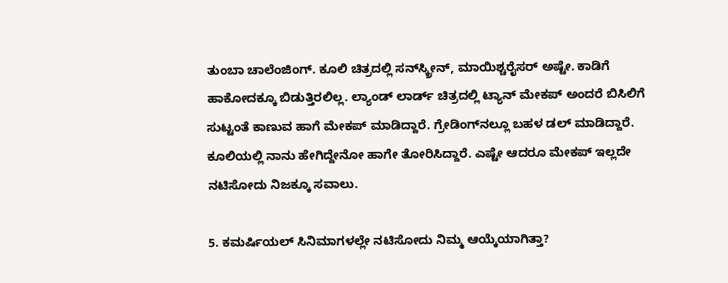ತುಂಬಾ ಚಾಲೆಂಜಿಂಗ್. ಕೂಲಿ ಚಿತ್ರದಲ್ಲಿ ಸನ್‌ಸ್ಕ್ರೀನ್, ಮಾಯಿಶ್ಚರೈಸರ್ ಅಷ್ಟೇ. ಕಾಡಿಗೆ ಹಾಕೋದಕ್ಕೂ ಬಿಡುತ್ತಿರಲಿಲ್ಲ. ಲ್ಯಾಂಡ್ ಲಾರ್ಡ್ ಚಿತ್ರದಲ್ಲಿ ಟ್ಯಾನ್ ಮೇಕಪ್ ಅಂದರೆ ಬಿಸಿಲಿಗೆ ಸುಟ್ಟಂತೆ ಕಾಣುವ ಹಾಗೆ ಮೇಕಪ್ ಮಾಡಿದ್ದಾರೆ. ಗ್ರೇಡಿಂಗ್‌ನಲ್ಲೂ ಬಹಳ ಡಲ್ ಮಾಡಿದ್ದಾರೆ. ಕೂಲಿಯಲ್ಲಿ ನಾನು ಹೇಗಿದ್ದೇನೋ ಹಾಗೇ ತೋರಿಸಿದ್ದಾರೆ. ಎಷ್ಟೇ ಆದರೂ ಮೇಕಪ್ ಇಲ್ಲದೇ ನಟಿಸೋದು ನಿಜಕ್ಕೂ ಸವಾಲು.

5. ಕಮರ್ಷಿಯಲ್ ಸಿನಿಮಾಗಳಲ್ಲೇ ನಟಿಸೋದು ನಿಮ್ಮ ಆಯ್ಕೆಯಾಗಿತ್ತಾ?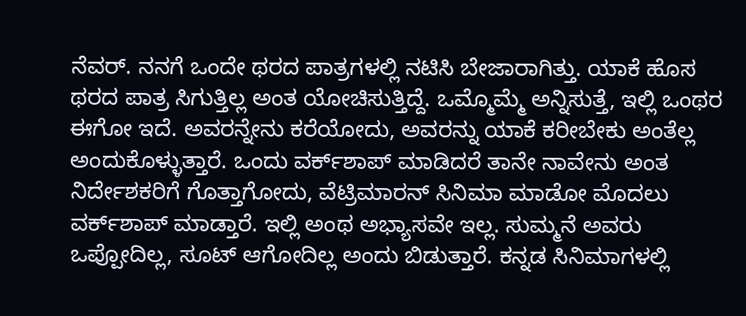ನೆವರ್. ನನಗೆ ಒಂದೇ ಥರದ ಪಾತ್ರಗಳಲ್ಲಿ ನಟಿಸಿ ಬೇಜಾರಾಗಿತ್ತು. ಯಾಕೆ ಹೊಸ ಥರದ ಪಾತ್ರ ಸಿಗುತ್ತಿಲ್ಲ ಅಂತ ಯೋಚಿಸುತ್ತಿದ್ದೆ. ಒಮ್ಮೊಮ್ಮೆ ಅನ್ನಿಸುತ್ತೆ, ಇಲ್ಲಿ ಒಂಥರ ಈಗೋ ಇದೆ. ಅವರನ್ನೇನು ಕರೆಯೋದು, ಅವರನ್ನು ಯಾಕೆ ಕರೀಬೇಕು ಅಂತೆಲ್ಲ ಅಂದುಕೊಳ್ಳುತ್ತಾರೆ. ಒಂದು ವರ್ಕ್‌ಶಾಪ್ ಮಾಡಿದರೆ ತಾನೇ ನಾವೇನು ಅಂತ ನಿರ್ದೇಶಕರಿಗೆ ಗೊತ್ತಾಗೋದು, ವೆಟ್ರಿಮಾರನ್ ಸಿನಿಮಾ ಮಾಡೋ ಮೊದಲು ವರ್ಕ್‌ಶಾಪ್ ಮಾಡ್ತಾರೆ. ಇಲ್ಲಿ ಅಂಥ ಅಭ್ಯಾಸವೇ ಇಲ್ಲ. ಸುಮ್ಮನೆ ಅವರು ಒಪ್ಪೋದಿಲ್ಲ, ಸೂಟ್ ಆಗೋದಿಲ್ಲ ಅಂದು ಬಿಡುತ್ತಾರೆ. ಕನ್ನಡ ಸಿನಿಮಾಗಳಲ್ಲಿ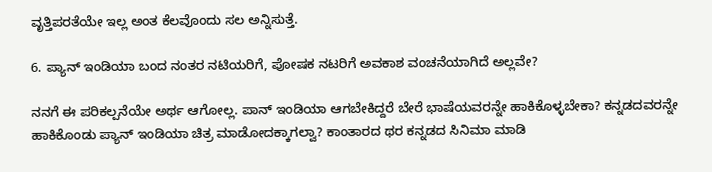ವೃತ್ತಿಪರತೆಯೇ ಇಲ್ಲ ಅಂತ ಕೆಲವೊಂದು ಸಲ ಅನ್ನಿಸುತ್ತೆ.

6. ಪ್ಯಾನ್‌ ಇಂಡಿಯಾ ಬಂದ ನಂತರ ನಟಿಯರಿಗೆ, ಪೋಷಕ ನಟರಿಗೆ ಅವಕಾಶ ವಂಚನೆಯಾಗಿದೆ ಅಲ್ಲವೇ?

ನನಗೆ ಈ ಪರಿಕಲ್ಪನೆಯೇ ಅರ್ಥ ಆಗೋಲ್ಲ. ಪಾನ್ ಇಂಡಿಯಾ ಆಗಬೇಕಿದ್ದರೆ ಬೇರೆ ಭಾಷೆಯವರನ್ನೇ ಹಾಕಿಕೊಳ್ಳಬೇಕಾ? ಕನ್ನಡದವರನ್ನೇ ಹಾಕಿಕೊಂಡು ಪ್ಯಾನ್‌ ಇಂಡಿಯಾ ಚಿತ್ರ ಮಾಡೋದಕ್ಕಾಗಲ್ವಾ? ಕಾಂತಾರದ ಥರ ಕನ್ನಡದ ಸಿನಿಮಾ ಮಾಡಿ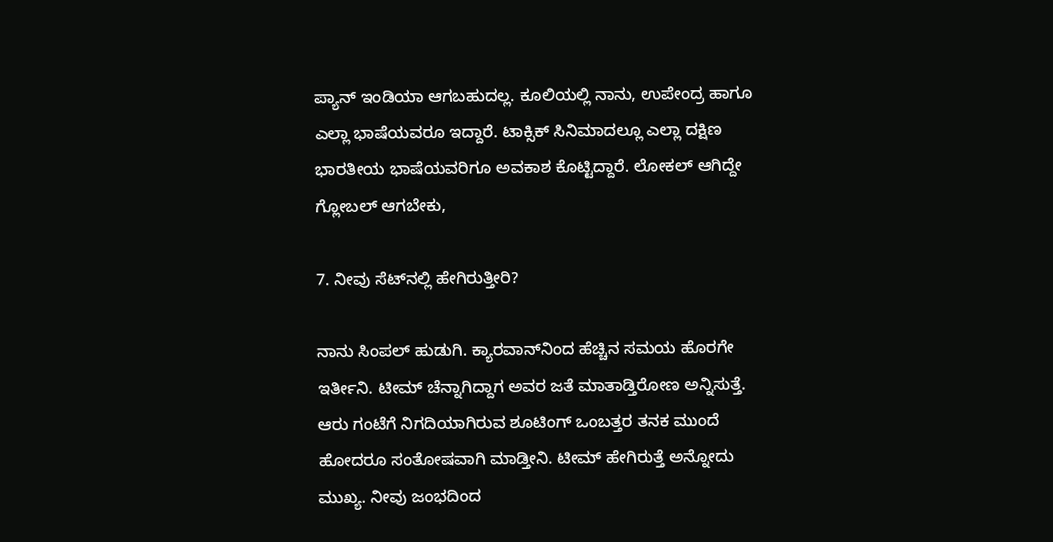ಪ್ಯಾನ್ ಇಂಡಿಯಾ ಆಗಬಹುದಲ್ಲ. ಕೂಲಿಯಲ್ಲಿ ನಾನು, ಉಪೇಂದ್ರ ಹಾಗೂ ಎಲ್ಲಾ ಭಾಷೆಯವರೂ ಇದ್ದಾರೆ. ಟಾಕ್ಸಿಕ್ ಸಿನಿಮಾದಲ್ಲೂ ಎಲ್ಲಾ ದಕ್ಷಿಣ ಭಾರತೀಯ ಭಾಷೆಯವರಿಗೂ ಅವಕಾಶ ಕೊಟ್ಟಿದ್ದಾರೆ. ಲೋಕಲ್ ಆಗಿದ್ದೇ ಗ್ಲೋಬಲ್ ಆಗಬೇಕು,

7. ನೀವು ಸೆಟ್‌ನಲ್ಲಿ ಹೇಗಿರುತ್ತೀರಿ?

ನಾನು ಸಿಂಪಲ್ ಹುಡುಗಿ. ಕ್ಯಾರವಾನ್‌ನಿಂದ ಹೆಚ್ಚಿನ ಸಮಯ ಹೊರಗೇ ಇರ್ತೀನಿ. ಟೀಮ್ ಚೆನ್ನಾಗಿದ್ದಾಗ ಅವರ ಜತೆ ಮಾತಾಡ್ತಿರೋಣ ಅನ್ನಿಸುತ್ತೆ. ಆರು ಗಂಟೆಗೆ ನಿಗದಿಯಾಗಿರುವ ಶೂಟಿಂಗ್ ಒಂಬತ್ತರ ತನಕ ಮುಂದೆ ಹೋದರೂ ಸಂತೋಷವಾಗಿ ಮಾಡ್ತೀನಿ. ಟೀಮ್ ಹೇಗಿರುತ್ತೆ ಅನ್ನೋದು ಮುಖ್ಯ. ನೀವು ಜಂಭದಿಂದ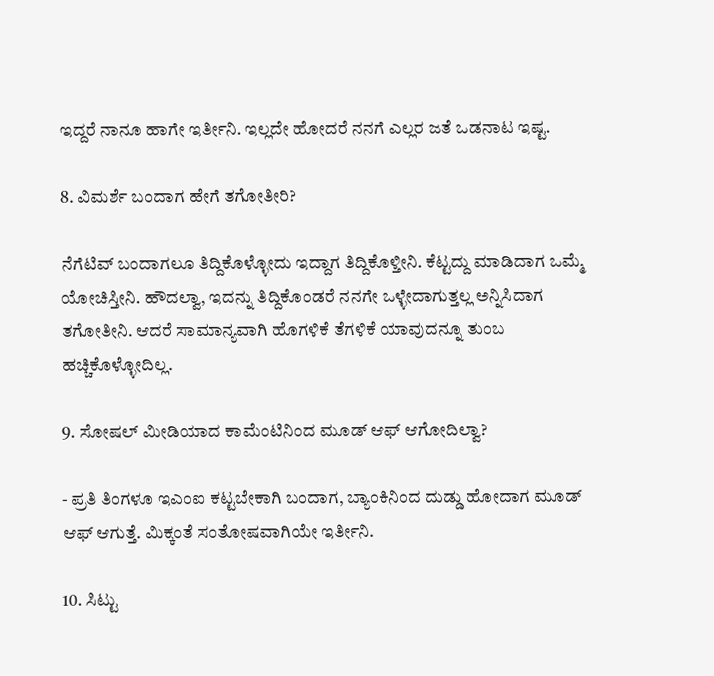ಇದ್ದರೆ ನಾನೂ ಹಾಗೇ ಇರ್ತೀನಿ. ಇಲ್ಲದೇ ಹೋದರೆ ನನಗೆ ಎಲ್ಲರ ಜತೆ ಒಡನಾಟ ಇಷ್ಟ.

8. ವಿಮರ್ಶೆ ಬಂದಾಗ ಹೇಗೆ ತಗೋತೀರಿ?

ನೆಗೆಟಿವ್ ಬಂದಾಗಲೂ ತಿದ್ದಿಕೊಳ್ಳೋದು ಇದ್ದಾಗ ತಿದ್ದಿಕೊಳ್ತೀನಿ. ಕೆಟ್ಟದ್ದು ಮಾಡಿದಾಗ ಒಮ್ಮೆ ಯೋಚಿಸ್ತೀನಿ. ಹೌದಲ್ವಾ, ಇದನ್ನು ತಿದ್ದಿಕೊಂಡರೆ ನನಗೇ ಒಳ್ಳೇದಾಗುತ್ತಲ್ಲ ಅನ್ನಿಸಿದಾಗ ತಗೋತೀನಿ. ಆದರೆ ಸಾಮಾನ್ಯವಾಗಿ ಹೊಗಳಿಕೆ ತೆಗಳಿಕೆ ಯಾವುದನ್ನೂ ತುಂಬ ಹಚ್ಚಿಕೊಳ್ಳೋದಿಲ್ಲ.

9. ಸೋಷಲ್ ಮೀಡಿಯಾದ ಕಾಮೆಂಟಿನಿಂದ ಮೂಡ್ ಆಫ್ ಆಗೋದಿಲ್ವಾ?

- ಪ್ರತಿ ತಿಂಗಳೂ ಇಎಂಐ ಕಟ್ಟಬೇಕಾಗಿ ಬಂದಾಗ, ಬ್ಯಾಂಕಿನಿಂದ ದುಡ್ಡು ಹೋದಾಗ ಮೂಡ್ ಆಫ್ ಆಗುತ್ತೆ. ಮಿಕ್ಕಂತೆ ಸಂತೋಷವಾಗಿಯೇ ಇರ್ತೀನಿ.

10. ಸಿಟ್ಟು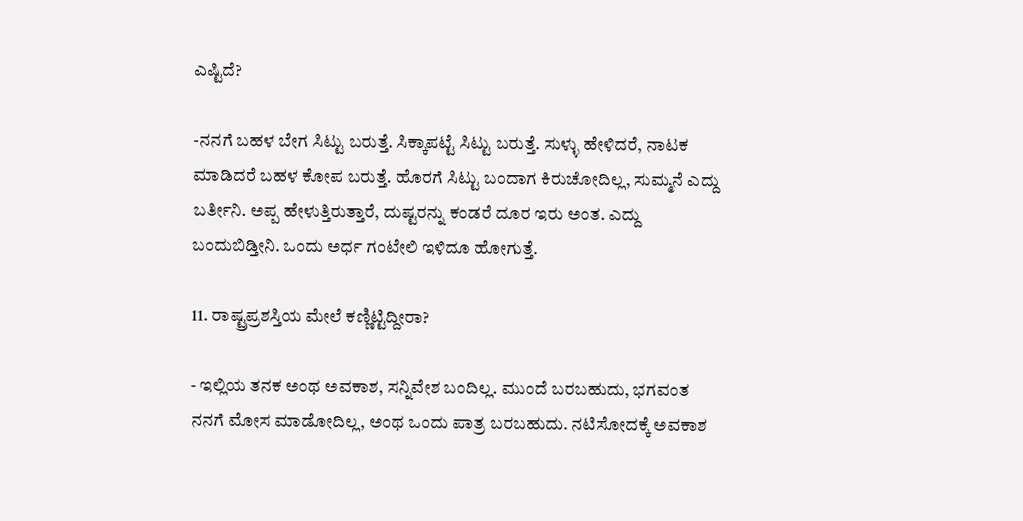ಎಷ್ಟಿದೆ?

-ನನಗೆ ಬಹಳ ಬೇಗ ಸಿಟ್ಟು ಬರುತ್ತೆ. ಸಿಕ್ಕಾಪಟ್ಟೆ ಸಿಟ್ಟು ಬರುತ್ತೆ. ಸುಳ್ಳು ಹೇಳಿದರೆ, ನಾಟಕ ಮಾಡಿದರೆ ಬಹಳ ಕೋಪ ಬರುತ್ತೆ. ಹೊರಗೆ ಸಿಟ್ಟು ಬಂದಾಗ ಕಿರುಚೋದಿಲ್ಲ, ಸುಮ್ಮನೆ ಎದ್ದು ಬರ್ತೀನಿ. ಅಪ್ಪ ಹೇಳುತ್ತಿರುತ್ತಾರೆ, ದುಷ್ಟರನ್ನು ಕಂಡರೆ ದೂರ ಇರು ಅಂತ. ಎದ್ದು ಬಂದುಬಿಡ್ತೀನಿ. ಒಂದು ಅರ್ಧ ಗಂಟೇಲಿ ಇಳಿದೂ ಹೋಗುತ್ತೆ.

11. ರಾಷ್ಟ್ರಪ್ರಶಸ್ತಿಯ ಮೇಲೆ ಕಣ್ಣಿಟ್ಟಿದ್ದೀರಾ?

- ಇಲ್ಲಿಯ ತನಕ ಅಂಥ ಅವಕಾಶ, ಸನ್ನಿವೇಶ ಬಂದಿಲ್ಲ. ಮುಂದೆ ಬರಬಹುದು, ಭಗವಂತ ನನಗೆ ಮೋಸ ಮಾಡೋದಿಲ್ಲ, ಅಂಥ ಒಂದು ಪಾತ್ರ ಬರಬಹುದು. ನಟಿಸೋದಕ್ಕೆ ಅವಕಾಶ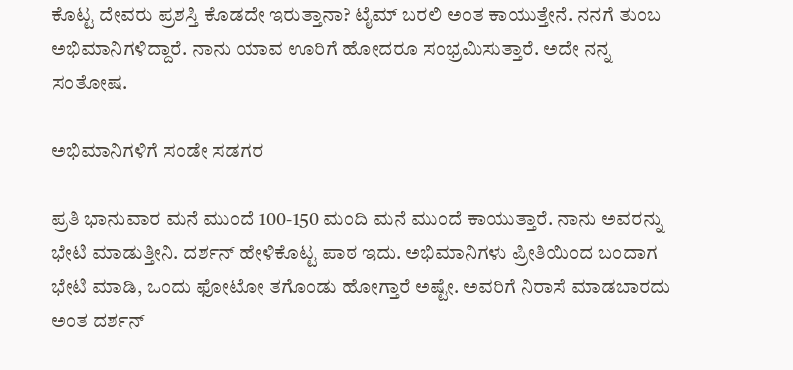ಕೊಟ್ಟ ದೇವರು ಪ್ರಶಸ್ತಿ ಕೊಡದೇ ಇರುತ್ತಾನಾ? ಟೈಮ್ ಬರಲಿ ಅಂತ ಕಾಯುತ್ತೇನೆ. ನನಗೆ ತುಂಬ ಅಭಿಮಾನಿಗಳಿದ್ದಾರೆ. ನಾನು ಯಾವ ಊರಿಗೆ ಹೋದರೂ ಸಂಭ್ರಮಿಸುತ್ತಾರೆ. ಅದೇ ನನ್ನ ಸಂತೋಷ.

ಅಭಿಮಾನಿಗಳಿಗೆ ಸಂಡೇ ಸಡಗರ

ಪ್ರತಿ ಭಾನುವಾರ ಮನೆ ಮುಂದೆ 100-150 ಮಂದಿ ಮನೆ ಮುಂದೆ ಕಾಯುತ್ತಾರೆ. ನಾನು ಅವರನ್ನು ಭೇಟಿ ಮಾಡುತ್ತೀನಿ. ದರ್ಶನ್ ಹೇಳಿಕೊಟ್ಟ ಪಾಠ ಇದು. ಅಭಿಮಾನಿಗಳು ಪ್ರೀತಿಯಿಂದ ಬಂದಾಗ ಭೇಟಿ ಮಾಡಿ, ಒಂದು ಫೋಟೋ ತಗೊಂಡು ಹೋಗ್ತಾರೆ ಅಷ್ಟೇ. ಅವರಿಗೆ ನಿರಾಸೆ ಮಾಡಬಾರದು ಅಂತ ದರ್ಶನ್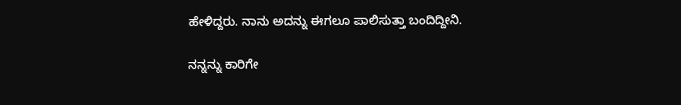ಹೇಳಿದ್ದರು. ನಾನು ಅದನ್ನು ಈಗಲೂ ಪಾಲಿಸುತ್ತಾ ಬಂದಿದ್ದೀನಿ.

ನನ್ನನ್ನು ಕಾರಿಗೇ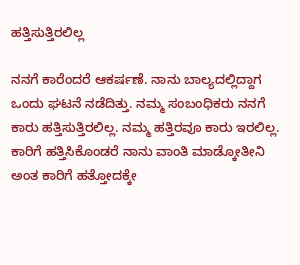ಹತ್ತಿಸುತ್ತಿರಲಿಲ್ಲ

ನನಗೆ ಕಾರೆಂದರೆ ಆಕರ್ಷಣೆ. ನಾನು ಬಾಲ್ಯದಲ್ಲಿದ್ದಾಗ ಒಂದು ಘಟನೆ ನಡೆದಿತ್ತು. ನಮ್ಮ ಸಂಬಂಧಿಕರು ನನಗೆ ಕಾರು ಹತ್ತಿಸುತ್ತಿರಲಿಲ್ಲ. ನಮ್ಮ ಹತ್ತಿರವೂ ಕಾರು ಇರಲಿಲ್ಲ. ಕಾರಿಗೆ ಹತ್ತಿಸಿಕೊಂಡರೆ ನಾನು ವಾಂತಿ ಮಾಡ್ಕೋತೀನಿ ಅಂತ ಕಾರಿಗೆ ಹತ್ತೋದಕ್ಕೇ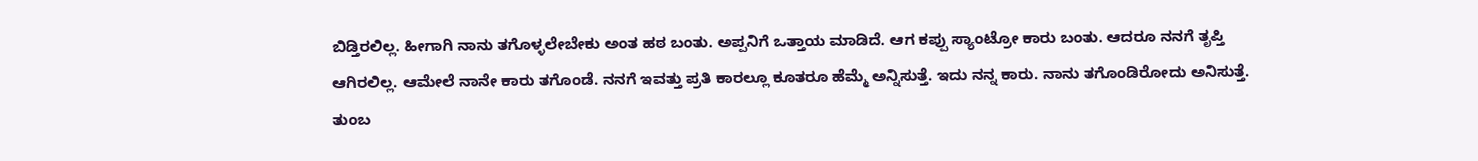ಬಿಡ್ತಿರಲಿಲ್ಲ. ಹೀಗಾಗಿ ನಾನು ತಗೊಳ್ಳಲೇಬೇಕು ಅಂತ ಹಠ ಬಂತು. ಅಪ್ಪನಿಗೆ ಒತ್ತಾಯ ಮಾಡಿದೆ. ಆಗ ಕಪ್ಪು ಸ್ಯಾಂಟ್ರೋ ಕಾರು ಬಂತು. ಆದರೂ ನನಗೆ ತೃಪ್ತಿ ಆಗಿರಲಿಲ್ಲ. ಆಮೇಲೆ ನಾನೇ ಕಾರು ತಗೊಂಡೆ. ನನಗೆ ಇವತ್ತು ಪ್ರತಿ ಕಾರಲ್ಲೂ ಕೂತರೂ ಹೆಮ್ಮೆ ಅನ್ನಿಸುತ್ತೆ. ಇದು ನನ್ನ ಕಾರು. ನಾನು ತಗೊಂಡಿರೋದು ಅನಿಸುತ್ತೆ. ತುಂಬ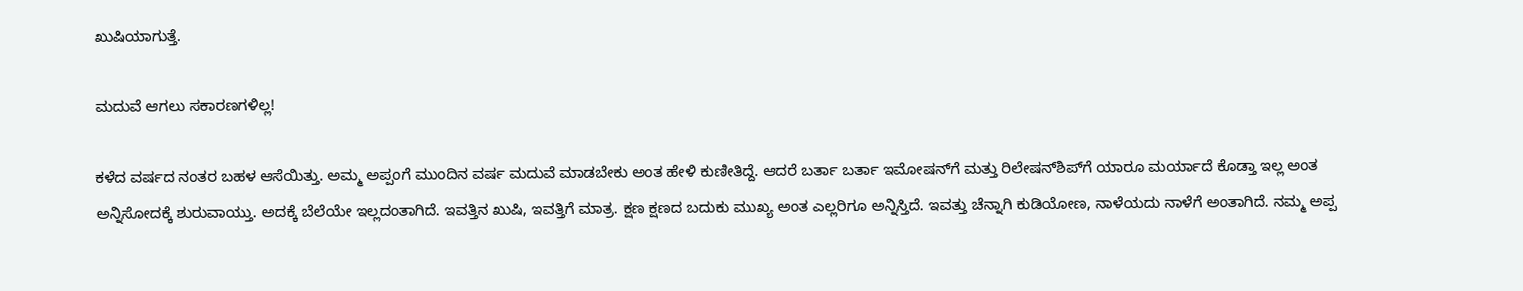ಖುಷಿಯಾಗುತ್ತೆ.

ಮದುವೆ ಆಗಲು ಸಕಾರಣಗಳಿಲ್ಲ!

ಕಳೆದ ವರ್ಷದ ನಂತರ ಬಹಳ ಆಸೆಯಿತ್ತು. ಅಮ್ಮ ಅಪ್ಪಂಗೆ ಮುಂದಿನ ವರ್ಷ ಮದುವೆ ಮಾಡಬೇಕು ಅಂತ ಹೇಳಿ ಕುಣೀತಿದ್ದೆ. ಆದರೆ ಬರ್ತಾ ಬರ್ತಾ ಇಮೋಷನ್‌ಗೆ ಮತ್ತು ರಿಲೇಷನ್‌ಶಿಪ್‌ಗೆ ಯಾರೂ ಮರ್ಯಾದೆ ಕೊಡ್ತಾ ಇಲ್ಲ ಅಂತ ಅನ್ನಿಸೋದಕ್ಕೆ ಶುರುವಾಯ್ತು. ಅದಕ್ಕೆ ಬೆಲೆಯೇ ಇಲ್ಲದಂತಾಗಿದೆ. ಇವತ್ತಿನ ಖುಷಿ, ಇವತ್ತಿಗೆ ಮಾತ್ರ. ಕ್ಷಣ ಕ್ಷಣದ ಬದುಕು ಮುಖ್ಯ ಅಂತ ಎಲ್ಲರಿಗೂ ಅನ್ನಿಸ್ತಿದೆ. ಇವತ್ತು ಚೆನ್ನಾಗಿ ಕುಡಿಯೋಣ, ನಾಳೆಯದು ನಾಳೆಗೆ ಅಂತಾಗಿದೆ. ನಮ್ಮ ಅಪ್ಪ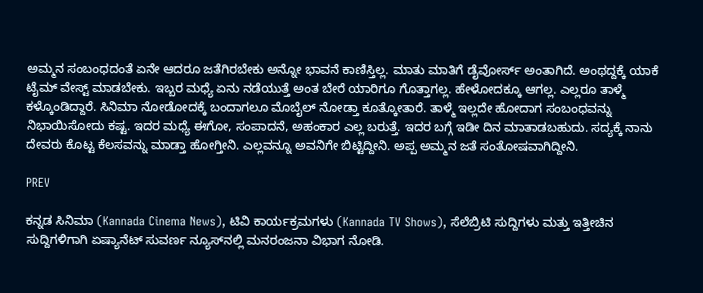ಅಮ್ಮನ ಸಂಬಂಧದಂತೆ ಏನೇ ಆದರೂ ಜತೆಗಿರಬೇಕು ಅನ್ನೋ ಭಾವನೆ ಕಾಣಿಸ್ತಿಲ್ಲ. ಮಾತು ಮಾತಿಗೆ ಡೈವೋರ್ಸ್ ಅಂತಾಗಿದೆ. ಅಂಥದ್ದಕ್ಕೆ ಯಾಕೆ ಟೈಮ್ ವೇಸ್ಟ್ ಮಾಡಬೇಕು. ಇಬ್ಬರ ಮಧ್ಯೆ ಏನು ನಡೆಯುತ್ತೆ ಅಂತ ಬೇರೆ ಯಾರಿಗೂ ಗೊತ್ತಾಗಲ್ಲ. ಹೇಳೋದಕ್ಕೂ ಆಗಲ್ಲ. ಎಲ್ಲರೂ ತಾಳ್ಮೆ ಕಳ್ಕೊಂಡಿದ್ದಾರೆ. ಸಿನಿಮಾ ನೋಡೋದಕ್ಕೆ ಬಂದಾಗಲೂ ಮೊಬೈಲ್ ನೋಡ್ತಾ ಕೂತ್ಕೋತಾರೆ. ತಾಳ್ಮೆ ಇಲ್ಲದೇ ಹೋದಾಗ ಸಂಬಂಧವನ್ನು ನಿಭಾಯಿಸೋದು ಕಷ್ಟ. ಇದರ ಮಧ್ಯೆ ಈಗೋ, ಸಂಪಾದನೆ, ಅಹಂಕಾರ ಎಲ್ಲ ಬರುತ್ತೆ. ಇದರ ಬಗ್ಗೆ ಇಡೀ ದಿನ ಮಾತಾಡಬಹುದು. ಸದ್ಯಕ್ಕೆ ನಾನು ದೇವರು ಕೊಟ್ಟ ಕೆಲಸವನ್ನು ಮಾಡ್ತಾ ಹೋಗ್ತೀನಿ. ಎಲ್ಲವನ್ನೂ ಅವನಿಗೇ ಬಿಟ್ಟಿದ್ದೀನಿ. ಅಪ್ಪ ಅಮ್ಮನ ಜತೆ ಸಂತೋಷವಾಗಿದ್ದೀನಿ.

PREV

ಕನ್ನಡ ಸಿನಿಮಾ (Kannada Cinema News), ಟಿವಿ ಕಾರ್ಯಕ್ರಮಗಳು (Kannada TV Shows), ಸೆಲೆಬ್ರಿಟಿ ಸುದ್ದಿಗಳು ಮತ್ತು ಇತ್ತೀಚಿನ ಸುದ್ದಿಗಳಿಗಾಗಿ ಏಷ್ಯಾನೆಟ್ ಸುವರ್ಣ ನ್ಯೂಸ್‌ನಲ್ಲಿ ಮನರಂಜನಾ ವಿಭಾಗ ನೋಡಿ.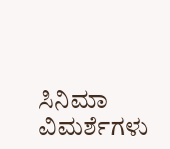ಸಿನಿಮಾ ವಿಮರ್ಶೆಗಳು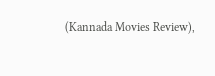(Kannada Movies Review),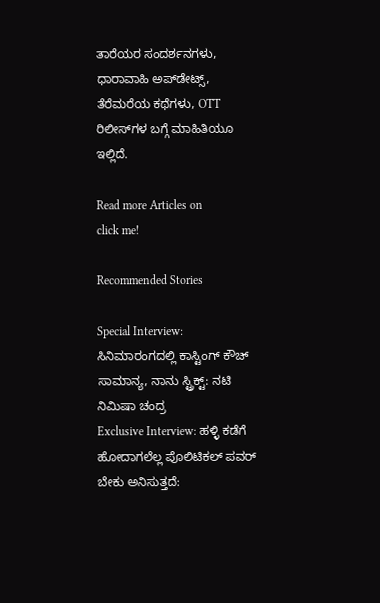ತಾರೆಯರ ಸಂದರ್ಶನಗಳು, ಧಾರಾವಾಹಿ ಅಪ್‌ಡೇಟ್ಸ್‌, ತೆರೆಮರೆಯ ಕಥೆಗಳು, OTT ರಿಲೀಸ್‌ಗಳ ಬಗ್ಗೆ ಮಾಹಿತಿಯೂ ಇಲ್ಲಿದೆ.

Read more Articles on
click me!

Recommended Stories

Special Interview: ಸಿನಿಮಾರಂಗದಲ್ಲಿ ಕಾಸ್ಟಿಂಗ್ ಕೌಚ್ ಸಾಮಾನ್ಯ, ನಾನು ಸ್ಟ್ರಿಕ್ಟ್: ನಟಿ ನಿಮಿಷಾ ಚಂದ್ರ
Exclusive Interview: ಹಳ್ಳಿ ಕಡೆಗೆ ಹೋದಾಗಲೆಲ್ಲ ಪೊಲಿಟಿಕಲ್‌ ಪವರ್‌ ಬೇಕು ಅನಿಸುತ್ತದೆ: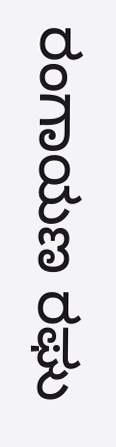ರಂಗಾಯಣ ರಘು